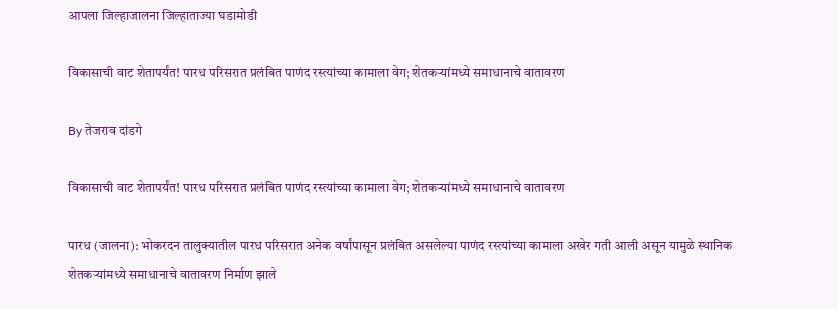आपला जिल्हाजालना जिल्हाताज्या घडामोडी

विकासाची वाट शेतापर्यंत! पारध परिसरात प्रलंबित पाणंद रस्त्यांच्या कामाला वेग; शेतकऱ्यांमध्ये समाधानाचे वातावरण

By तेजराव दांडगे

विकासाची वाट शेतापर्यंत! पारध परिसरात प्रलंबित पाणंद रस्त्यांच्या कामाला वेग; शेतकऱ्यांमध्ये समाधानाचे वातावरण

पारध (जालना): भोकरदन तालुक्यातील पारध परिसरात अनेक वर्षांपासून प्रलंबित असलेल्या पाणंद रस्त्यांच्या कामाला अखेर गती आली असून यामुळे स्थानिक शेतकऱ्यांमध्ये समाधानाचे वातावरण निर्माण झाले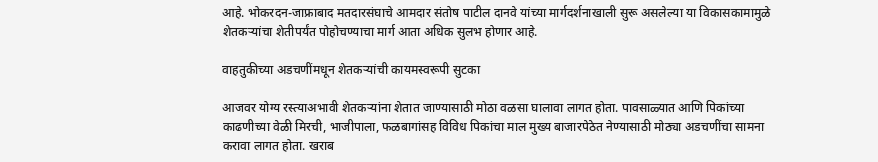आहे. भोकरदन-जाफ्राबाद मतदारसंघाचे आमदार संतोष पाटील दानवे यांच्या मार्गदर्शनाखाली सुरू असलेल्या या विकासकामामुळे शेतकऱ्यांचा शेतीपर्यंत पोहोचण्याचा मार्ग आता अधिक सुलभ होणार आहे.

वाहतुकीच्या अडचणींमधून शेतकऱ्यांची कायमस्वरूपी सुटका

आजवर योग्य रस्त्याअभावी शेतकऱ्यांना शेतात जाण्यासाठी मोठा वळसा घालावा लागत होता. पावसाळ्यात आणि पिकांच्या काढणीच्या वेळी मिरची, भाजीपाला, फळबागांसह विविध पिकांचा माल मुख्य बाजारपेठेत नेण्यासाठी मोठ्या अडचणींचा सामना करावा लागत होता. खराब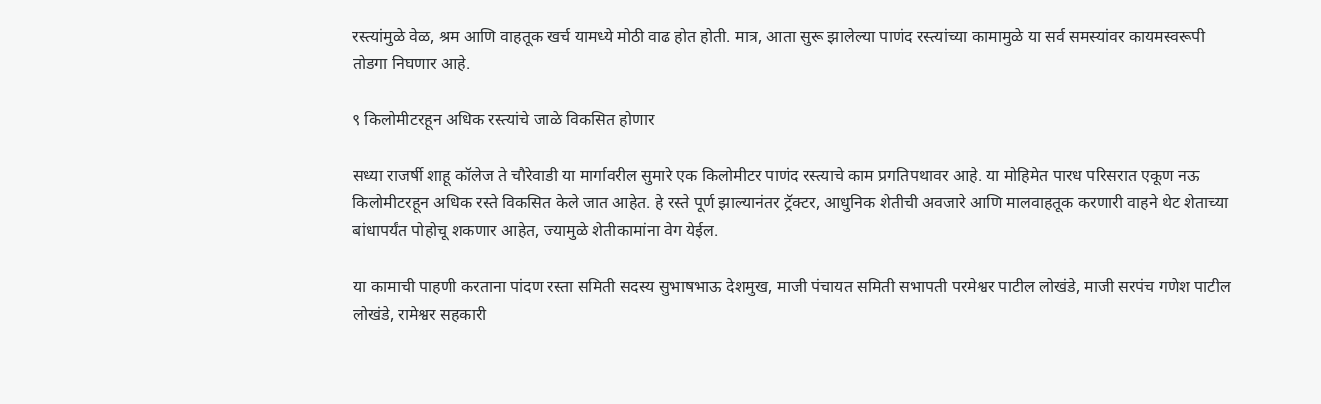रस्त्यांमुळे वेळ, श्रम आणि वाहतूक खर्च यामध्ये मोठी वाढ होत होती. मात्र, आता सुरू झालेल्या पाणंद रस्त्यांच्या कामामुळे या सर्व समस्यांवर कायमस्वरूपी तोडगा निघणार आहे.

९ किलोमीटरहून अधिक रस्त्यांचे जाळे विकसित होणार

सध्या राजर्षी शाहू कॉलेज ते चौरेवाडी या मार्गावरील सुमारे एक किलोमीटर पाणंद रस्त्याचे काम प्रगतिपथावर आहे. या मोहिमेत पारध परिसरात एकूण नऊ किलोमीटरहून अधिक रस्ते विकसित केले जात आहेत. हे रस्ते पूर्ण झाल्यानंतर ट्रॅक्टर, आधुनिक शेतीची अवजारे आणि मालवाहतूक करणारी वाहने थेट शेताच्या बांधापर्यंत पोहोचू शकणार आहेत, ज्यामुळे शेतीकामांना वेग येईल.

या कामाची पाहणी करताना पांदण रस्ता समिती सदस्य सुभाषभाऊ देशमुख, माजी पंचायत समिती सभापती परमेश्वर पाटील लोखंडे, माजी सरपंच गणेश पाटील लोखंडे, रामेश्वर सहकारी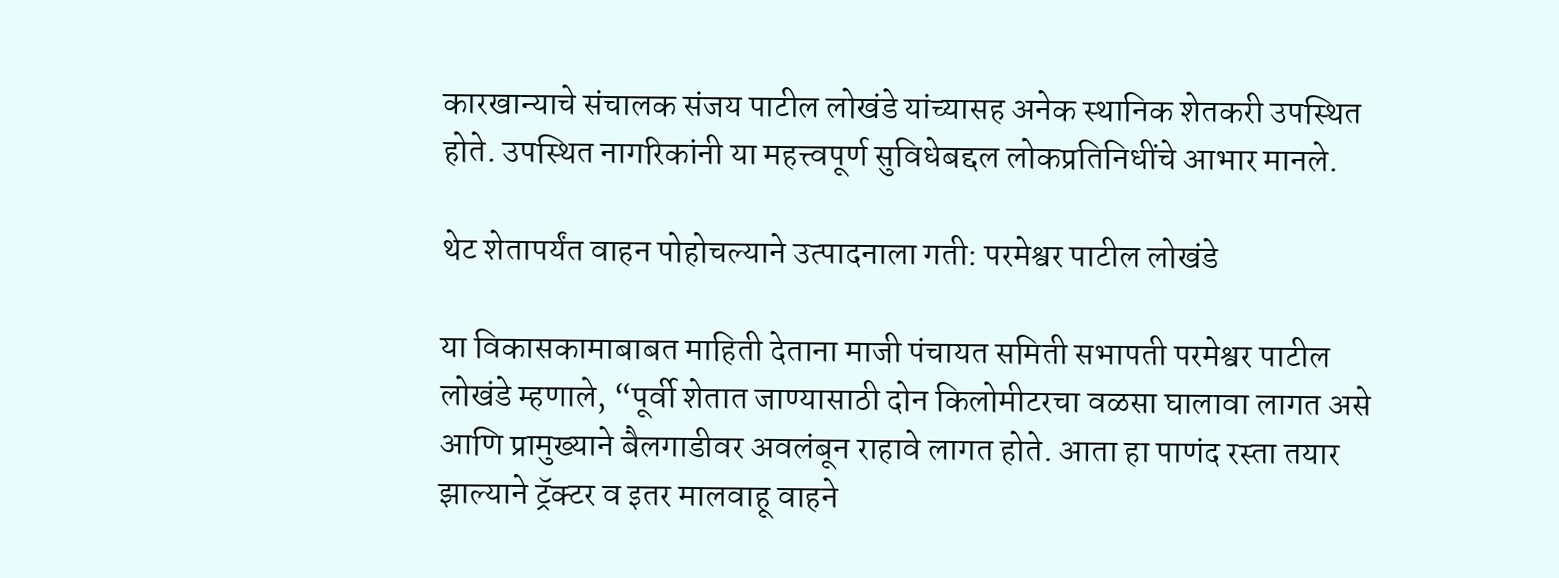कारखान्याचे संचालक संजय पाटील लोखंडे यांच्यासह अनेक स्थानिक शेतकरी उपस्थित होते. उपस्थित नागरिकांनी या महत्त्वपूर्ण सुविधेबद्दल लोकप्रतिनिधींचे आभार मानले.

थेट शेतापर्यंत वाहन पोहोचल्याने उत्पादनाला गती: परमेश्वर पाटील लोखंडे

या विकासकामाबाबत माहिती देताना माजी पंचायत समिती सभापती परमेश्वर पाटील लोखंडे म्हणाले, “पूर्वी शेतात जाण्यासाठी दोन किलोमीटरचा वळसा घालावा लागत असे आणि प्रामुख्याने बैलगाडीवर अवलंबून राहावे लागत होते. आता हा पाणंद रस्ता तयार झाल्याने ट्रॅक्टर व इतर मालवाहू वाहने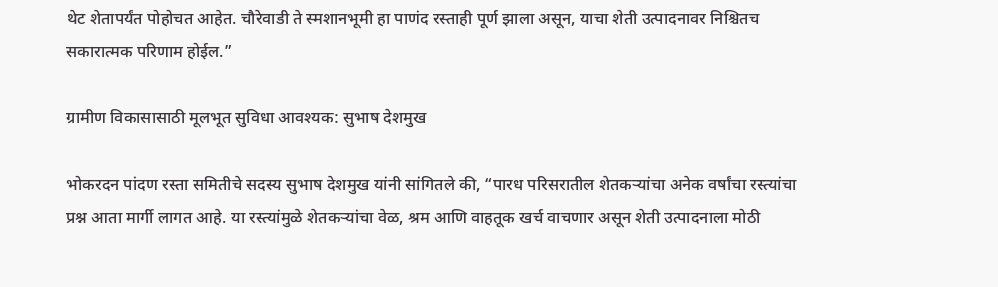थेट शेतापर्यंत पोहोचत आहेत. चौरेवाडी ते स्मशानभूमी हा पाणंद रस्ताही पूर्ण झाला असून, याचा शेती उत्पादनावर निश्चितच सकारात्मक परिणाम होईल.”

ग्रामीण विकासासाठी मूलभूत सुविधा आवश्यक: सुभाष देशमुख

भोकरदन पांदण रस्ता समितीचे सदस्य सुभाष देशमुख यांनी सांगितले की, “पारध परिसरातील शेतकऱ्यांचा अनेक वर्षांचा रस्त्यांचा प्रश्न आता मार्गी लागत आहे. या रस्त्यांमुळे शेतकऱ्यांचा वेळ, श्रम आणि वाहतूक खर्च वाचणार असून शेती उत्पादनाला मोठी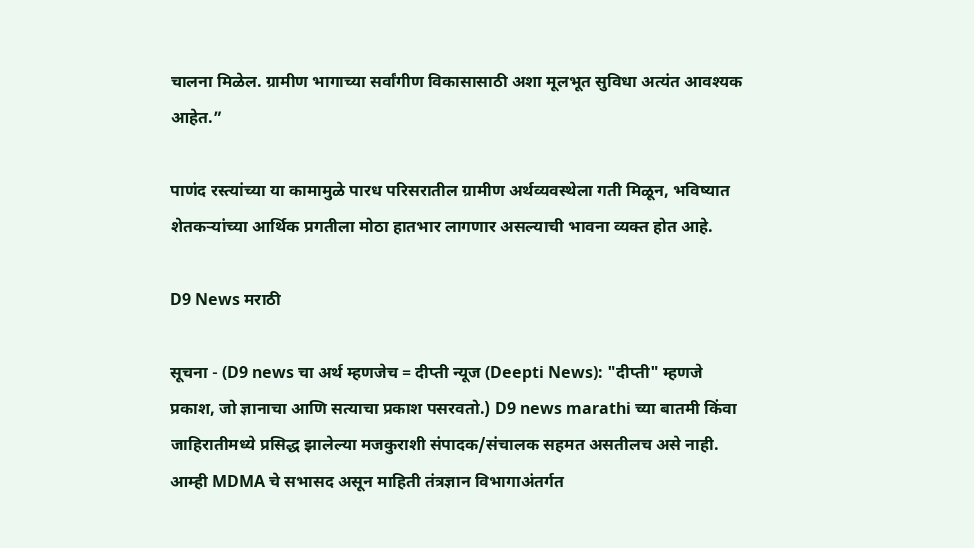चालना मिळेल. ग्रामीण भागाच्या सर्वांगीण विकासासाठी अशा मूलभूत सुविधा अत्यंत आवश्यक आहेत.”

पाणंद रस्त्यांच्या या कामामुळे पारध परिसरातील ग्रामीण अर्थव्यवस्थेला गती मिळून, भविष्यात शेतकऱ्यांच्या आर्थिक प्रगतीला मोठा हातभार लागणार असल्याची भावना व्यक्त होत आहे.

D9 News मराठी

सूचना - (D9 news चा अर्थ म्हणजेच = दीप्ती न्यूज (Deepti News): "दीप्ती" म्हणजे प्रकाश, जो ज्ञानाचा आणि सत्याचा प्रकाश पसरवतो.) D9 news marathi च्या बातमी किंवा जाहिरातीमध्ये प्रसिद्ध झालेल्या मजकुराशी संपादक/संचालक सहमत असतीलच असे नाही. आम्ही MDMA चे सभासद असून माहिती तंत्रज्ञान विभागाअंतर्गत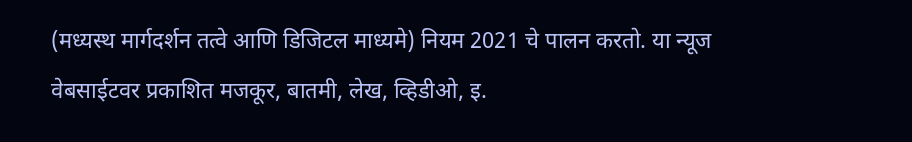(मध्यस्थ मार्गदर्शन तत्वे आणि डिजिटल माध्यमे) नियम 2021 चे पालन करतो. या न्यूज वेबसाईटवर प्रकाशित मजकूर, बातमी, लेख, व्हिडीओ, इ.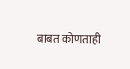बाबत कोणताही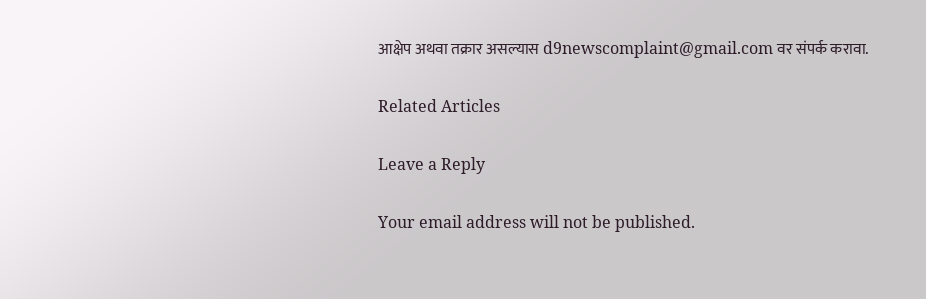आक्षेप अथवा तक्रार असल्यास d9newscomplaint@gmail.com वर संपर्क करावा.

Related Articles

Leave a Reply

Your email address will not be published.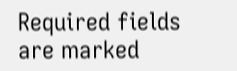Required fields are marked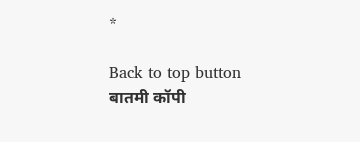*

Back to top button
बातमी कॉपी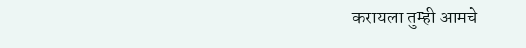करायला तुम्ही आमचे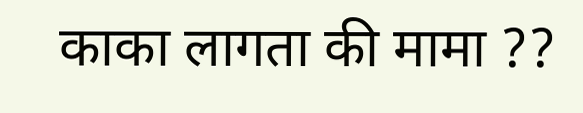काका लागता की मामा ??